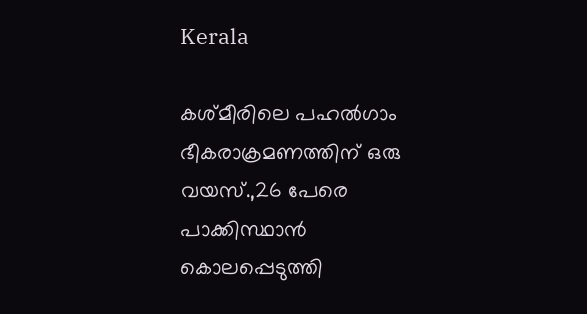Kerala

കശ്മീരിലെ പഹല്‍ഗാം ഭീകരാക്രമണത്തിന് ഒരു വയസ്.,26 പേരെ പാക്കിസ്ഥാൻ കൊലപ്പെടുത്തി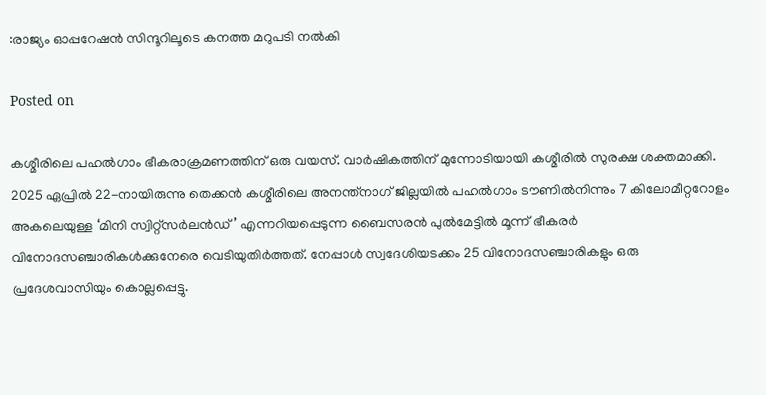:രാജ്യം ഓപ്പറേഷൻ സിന്ദൂറിലൂടെ കനത്ത മറുപടി നൽകി

Posted on

കശ്മീരിലെ പഹല്‍ഗാം ഭീകരാക്രമണത്തിന് ഒരു വയസ്. വാര്‍ഷികത്തിന് മുന്നോടിയായി കശ്മീരില്‍ സുരക്ഷ ശക്തമാക്കി. 2025 ഏപ്രില്‍ 22-നായിരുന്നു തെക്കന്‍ കശ്മീരിലെ അനന്ത്നാഗ് ജില്ലയില്‍ പഹല്‍ഗാം ടൗണില്‍നിന്നും 7 കിലോമീറ്ററോളം അകലെയുള്ള ‘മിനി സ്വിറ്റ്സര്‍ലന്‍ഡ്’ എന്നറിയപ്പെടുന്ന ബൈസരന്‍ പുല്‍മേട്ടില്‍ മൂന്ന് ഭീകരര്‍ വിനോദസഞ്ചാരികള്‍ക്കുനേരെ വെടിയുതിര്‍ത്തത്. നേപ്പാള്‍ സ്വദേശിയടക്കം 25 വിനോദസഞ്ചാരികളും ഒരു പ്രദേശവാസിയും കൊല്ലപ്പെട്ടു.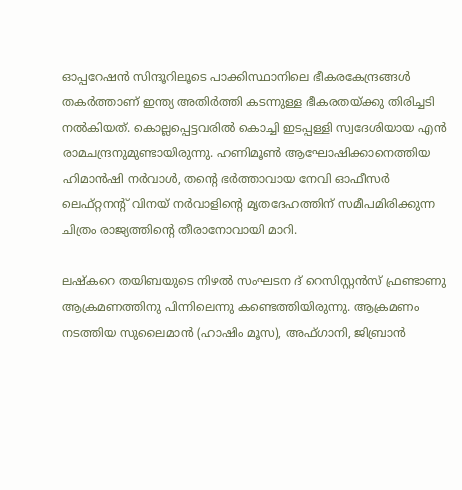ഓപ്പറേഷന്‍ സിന്ദൂറിലൂടെ പാക്കിസ്ഥാനിലെ ഭീകരകേന്ദ്രങ്ങള്‍ തകര്‍ത്താണ് ഇന്ത്യ അതിര്‍ത്തി കടന്നുള്ള ഭീകരതയ്ക്കു തിരിച്ചടി നല്‍കിയത്. കൊല്ലപ്പെട്ടവരില്‍ കൊച്ചി ഇടപ്പള്ളി സ്വദേശിയായ എന്‍ രാമചന്ദ്രനുമുണ്ടായിരുന്നു. ഹണിമൂണ്‍ ആഘോഷിക്കാനെത്തിയ ഹിമാന്‍ഷി നര്‍വാള്‍, തന്റെ ഭര്‍ത്താവായ നേവി ഓഫീസര്‍ ലെഫ്റ്റനന്റ് വിനയ് നര്‍വാളിന്റെ മൃതദേഹത്തിന് സമീപമിരിക്കുന്ന ചിത്രം രാജ്യത്തിന്റെ തീരാനോവായി മാറി.

ലഷ്‌കറെ തയിബയുടെ നിഴല്‍ സംഘടന ദ് റെസിസ്റ്റന്‍സ് ഫ്രണ്ടാണു ആക്രമണത്തിനു പിന്നിലെന്നു കണ്ടെത്തിയിരുന്നു. ആക്രമണം നടത്തിയ സുലൈമാന്‍ (ഹാഷിം മൂസ), അഫ്ഗാനി, ജിബ്രാന്‍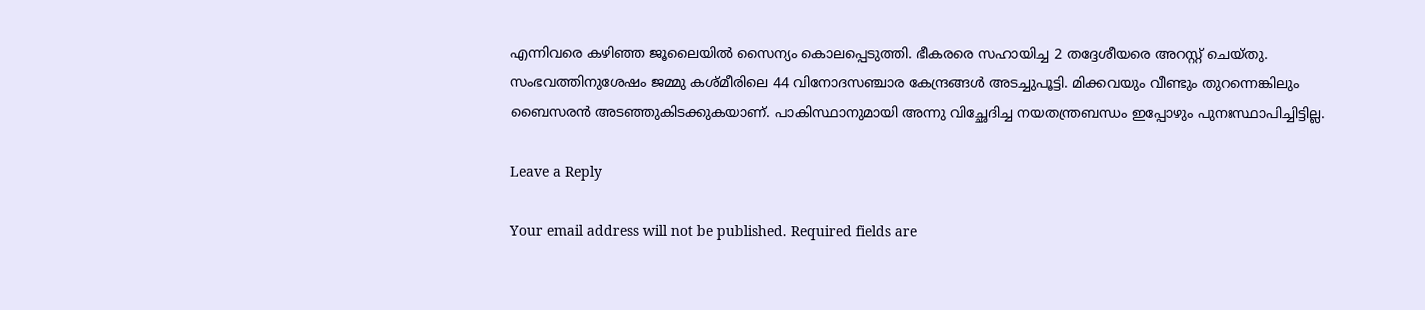എന്നിവരെ കഴിഞ്ഞ ജൂലൈയില്‍ സൈന്യം കൊലപ്പെടുത്തി. ഭീകരരെ സഹായിച്ച 2 തദ്ദേശീയരെ അറസ്റ്റ് ചെയ്തു. സംഭവത്തിനുശേഷം ജമ്മു കശ്മീരിലെ 44 വിനോദസഞ്ചാര കേന്ദ്രങ്ങള്‍ അടച്ചുപൂട്ടി. മിക്കവയും വീണ്ടും തുറന്നെങ്കിലും ബൈസരന്‍ അടഞ്ഞുകിടക്കുകയാണ്. പാകിസ്ഥാനുമായി അന്നു വിച്ഛേദിച്ച നയതന്ത്രബന്ധം ഇപ്പോഴും പുനഃസ്ഥാപിച്ചിട്ടില്ല.

Leave a Reply

Your email address will not be published. Required fields are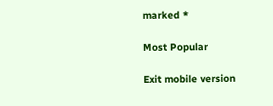marked *

Most Popular

Exit mobile version